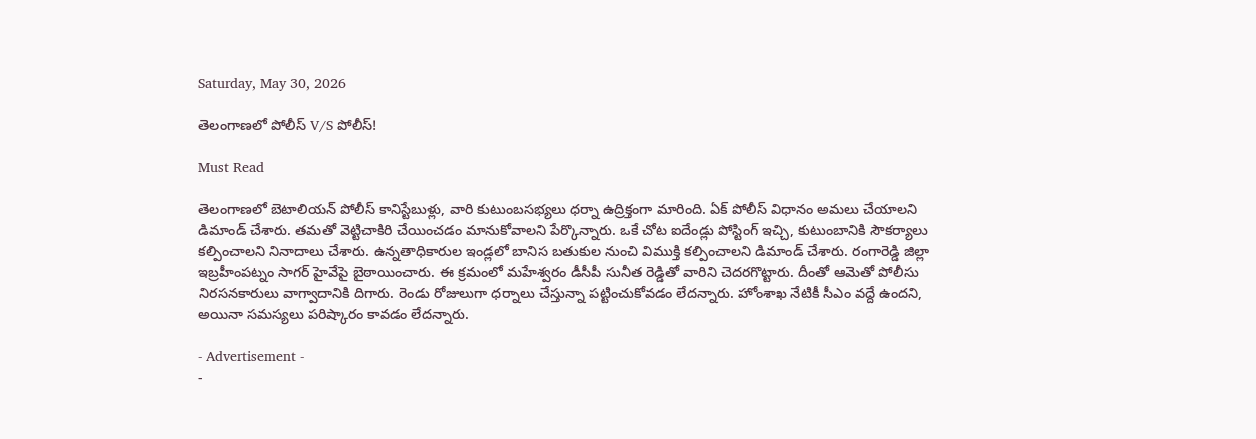Saturday, May 30, 2026

తెలంగాణలో పోలీస్ V/S పోలీస్!

Must Read

తెలంగాణలో బెటాలియన్ పోలీస్ కానిస్టేబుళ్లు, వారి కుటుంబసభ్యలు ధర్నా ఉద్రిక్తంగా మారింది. ఏక్ పోలీస్ విధానం అమలు చేయాలని డిమాండ్ చేశారు. తమతో వెట్టిచాకిరి చేయించడం మానుకోవాలని పేర్కొన్నారు. ఒకే చోట ఐదేండ్లు పోస్టింగ్ ఇచ్చి, కుటుంబానికి సౌకర్యాలు కల్పించాలని నినాదాలు చేశారు. ఉన్నతాధికారుల ఇండ్లలో బానిస బతుకుల నుంచి విముక్తి కల్పించాలని డిమాండ్ చేశారు. రంగారెడ్డి జిల్లా ఇబ్రహీంపట్నం సాగర్ హైవేపై బైఠాయించారు. ఈ క్రమంలో మహేశ్వరం డీసీపీ సునీత రెడ్డితో వారిని చెదరగొట్టారు. దీంతో ఆమెతో పోలీసు నిరసనకారులు వాగ్వాదానికి దిగారు. రెండు రోజులుగా ధర్నాలు చేస్తున్నా పట్టించుకోవడం లేదన్నారు. హోంశాఖ నేటికీ సీఎం వద్దే ఉందని, అయినా సమస్యలు పరిష్కారం కావడం లేదన్నారు.

- Advertisement -
-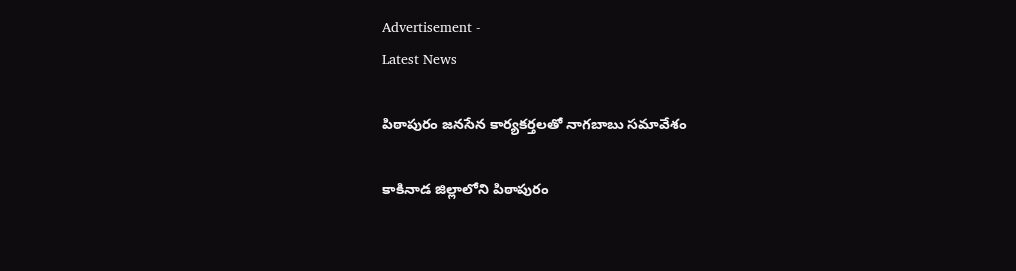Advertisement -
Latest News

పిఠాపురం జనసేన కార్యకర్తలతో నాగబాబు సమావేశం

కాకినాడ జిల్లాలోని పిఠాపురం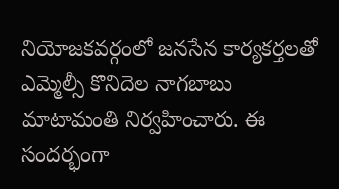నియోజకవర్గంలో జనసేన కార్యకర్తలతో ఎమ్మెల్సీ కొనిదెల నాగబాబు మాటామంతి నిర్వహించారు. ఈ సందర్భంగా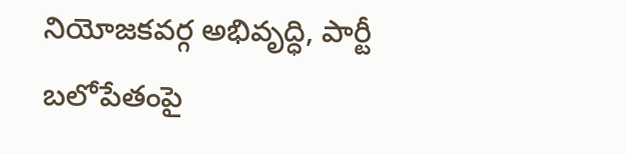నియోజకవర్గ అభివృద్ధి, పార్టీ బలోపేతంపై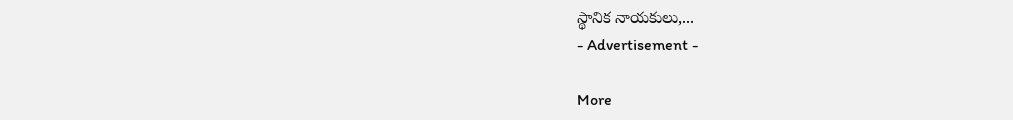స్థానిక నాయకులు,...
- Advertisement -

More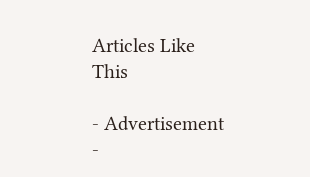Articles Like This

- Advertisement -